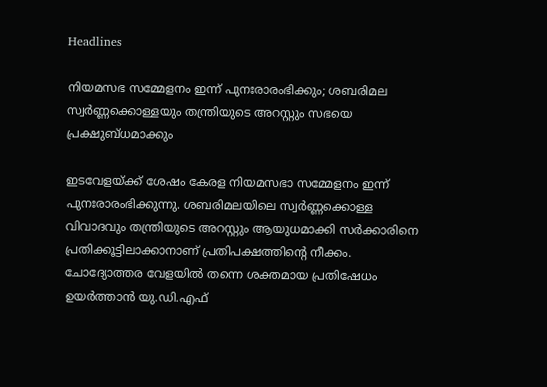Headlines

നിയമസഭ സമ്മേളനം ഇന്ന് പുനഃരാരംഭിക്കും; ശബരിമല സ്വർണ്ണക്കൊള്ളയും തന്ത്രിയുടെ അറസ്റ്റും സഭയെ പ്രക്ഷുബ്ധമാക്കും

ഇടവേളയ്ക്ക് ശേഷം കേരള നിയമസഭാ സമ്മേളനം ഇന്ന് പുനഃരാരംഭിക്കുന്നു. ശബരിമലയിലെ സ്വർണ്ണക്കൊള്ള വിവാദവും തന്ത്രിയുടെ അറസ്റ്റും ആയുധമാക്കി സർക്കാരിനെ പ്രതിക്കൂട്ടിലാക്കാനാണ് പ്രതിപക്ഷത്തിന്റെ നീക്കം. ചോദ്യോത്തര വേളയിൽ തന്നെ ശക്തമായ പ്രതിഷേധം ഉയർത്താൻ യു.ഡി.എഫ്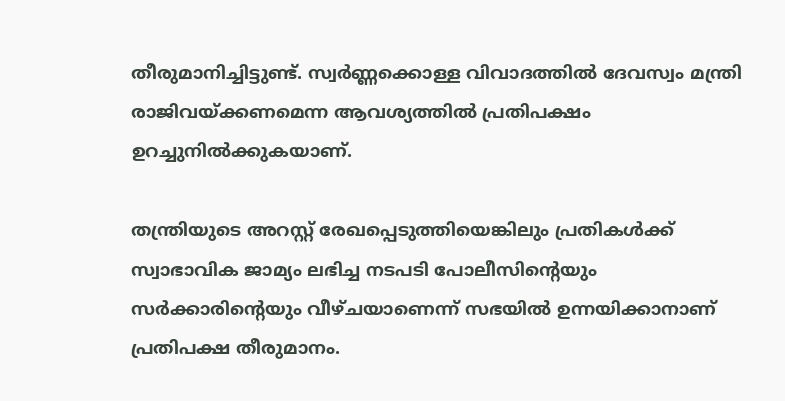തീരുമാനിച്ചിട്ടുണ്ട്. സ്വർണ്ണക്കൊള്ള വിവാദത്തിൽ ദേവസ്വം മന്ത്രി രാജിവയ്ക്കണമെന്ന ആവശ്യത്തിൽ പ്രതിപക്ഷം ഉറച്ചുനിൽക്കുകയാണ്.

തന്ത്രിയുടെ അറസ്റ്റ് രേഖപ്പെടുത്തിയെങ്കിലും പ്രതികൾക്ക് സ്വാഭാവിക ജാമ്യം ലഭിച്ച നടപടി പോലീസിന്റെയും സർക്കാരിന്റെയും വീഴ്ചയാണെന്ന് സഭയിൽ ഉന്നയിക്കാനാണ് പ്രതിപക്ഷ തീരുമാനം.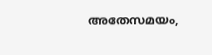അതേസമയം,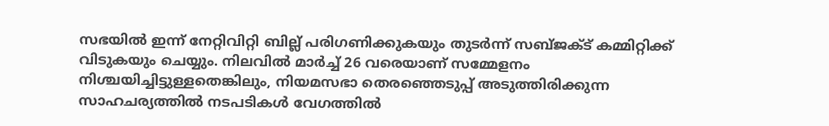സഭയിൽ ഇന്ന് നേറ്റിവിറ്റി ബില്ല് പരിഗണിക്കുകയും തുടർന്ന് സബ്ജക്ട് കമ്മിറ്റിക്ക് വിടുകയും ചെയ്യും. നിലവിൽ മാർച്ച് 26 വരെയാണ് സമ്മേളനം നിശ്ചയിച്ചിട്ടുള്ളതെങ്കിലും, നിയമസഭാ തെരഞ്ഞെടുപ്പ് അടുത്തിരിക്കുന്ന സാഹചര്യത്തിൽ നടപടികൾ വേഗത്തിൽ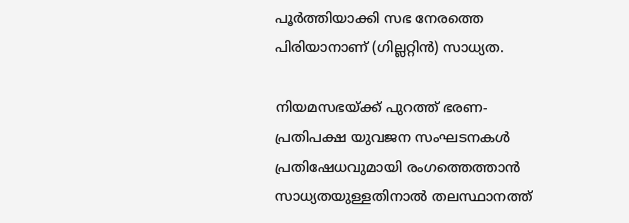പൂർത്തിയാക്കി സഭ നേരത്തെ പിരിയാനാണ് (ഗില്ലറ്റിൻ) സാധ്യത.

നിയമസഭയ്ക്ക് പുറത്ത് ഭരണ-പ്രതിപക്ഷ യുവജന സംഘടനകൾ പ്രതിഷേധവുമായി രംഗത്തെത്താൻ സാധ്യതയുള്ളതിനാൽ തലസ്ഥാനത്ത്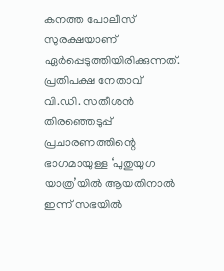കനത്ത പോലീസ് സുരക്ഷയാണ് ഏർപ്പെടുത്തിയിരിക്കുന്നത്. പ്രതിപക്ഷ നേതാവ് വി.ഡി. സതീശൻ തിരഞ്ഞെടുപ്പ് പ്രചാരണത്തിന്റെ ഭാഗമായുള്ള ‘പുതുയുഗ യാത്ര’യിൽ ആയതിനാൽ ഇന്ന് സഭയിൽ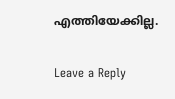എത്തിയേക്കില്ല.

Leave a Reply